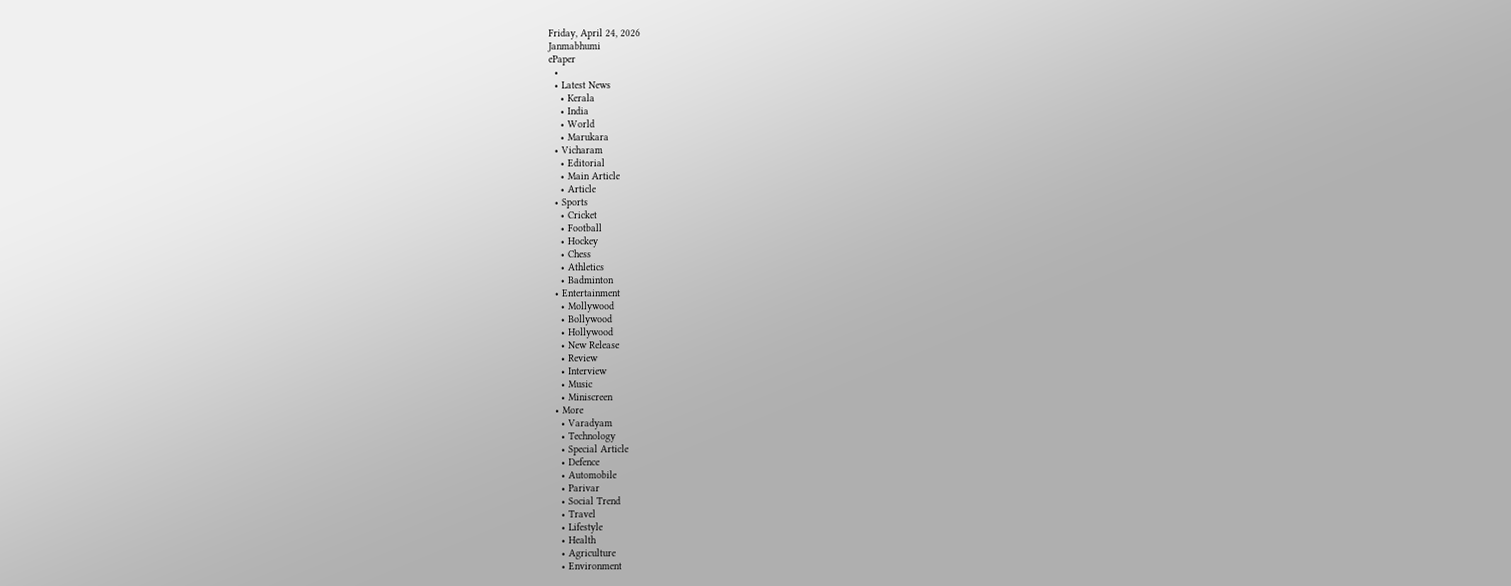Friday, April 24, 2026
Janmabhumi
ePaper
  •
  • Latest News
    • Kerala
    • India
    • World
    • Marukara
  • Vicharam
    • Editorial
    • Main Article
    • Article
  • Sports
    • Cricket
    • Football
    • Hockey
    • Chess
    • Athletics
    • Badminton
  • Entertainment
    • Mollywood
    • Bollywood
    • Hollywood
    • New Release
    • Review
    • Interview
    • Music
    • Miniscreen
  • More
    • Varadyam
    • Technology
    • Special Article
    • Defence
    • Automobile
    • Parivar
    • Social Trend
    • Travel
    • Lifestyle
    • Health
    • Agriculture
    • Environment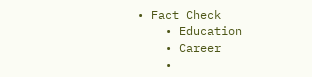• Fact Check
    • Education
    • Career
    •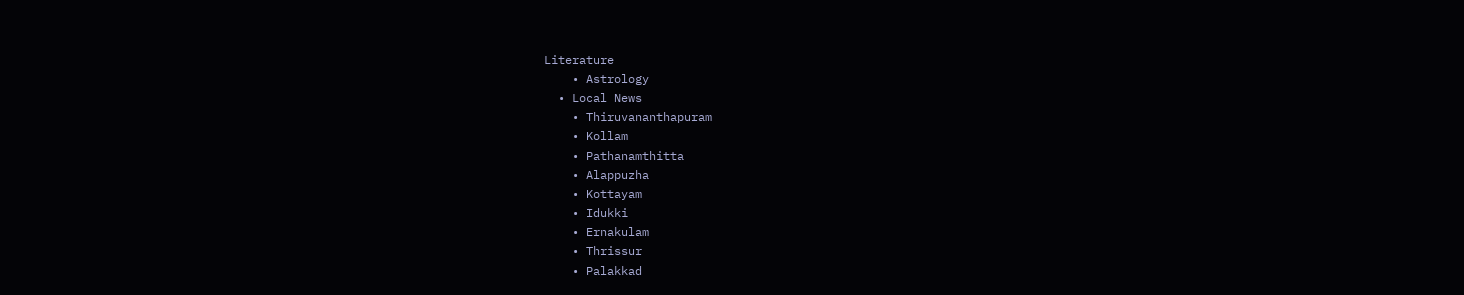Literature
    • Astrology
  • Local News
    • Thiruvananthapuram
    • Kollam
    • Pathanamthitta
    • Alappuzha
    • Kottayam
    • Idukki
    • Ernakulam
    • Thrissur
    • Palakkad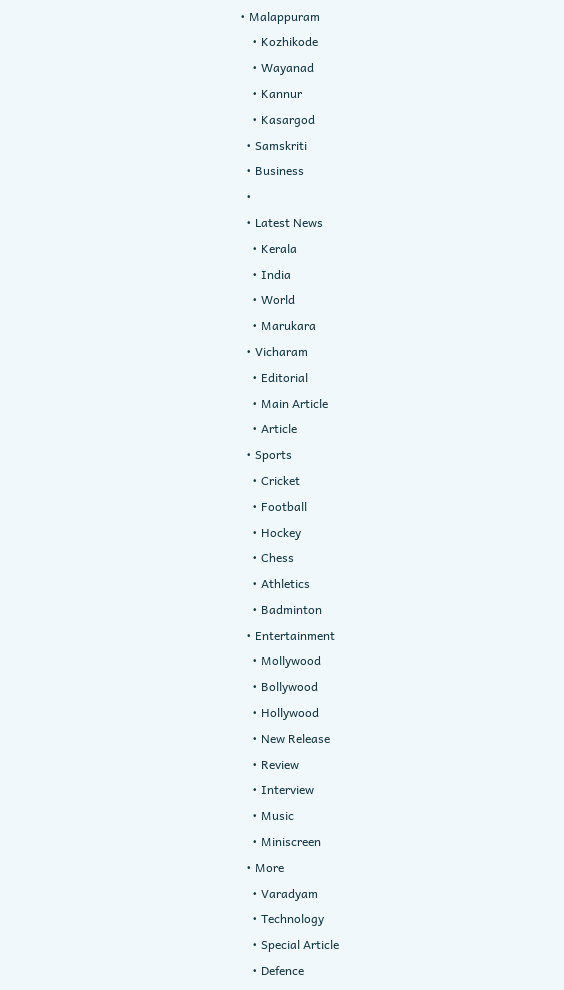• Malappuram
    • Kozhikode
    • Wayanad
    • Kannur
    • Kasargod
  • Samskriti
  • Business
  •
  • Latest News
    • Kerala
    • India
    • World
    • Marukara
  • Vicharam
    • Editorial
    • Main Article
    • Article
  • Sports
    • Cricket
    • Football
    • Hockey
    • Chess
    • Athletics
    • Badminton
  • Entertainment
    • Mollywood
    • Bollywood
    • Hollywood
    • New Release
    • Review
    • Interview
    • Music
    • Miniscreen
  • More
    • Varadyam
    • Technology
    • Special Article
    • Defence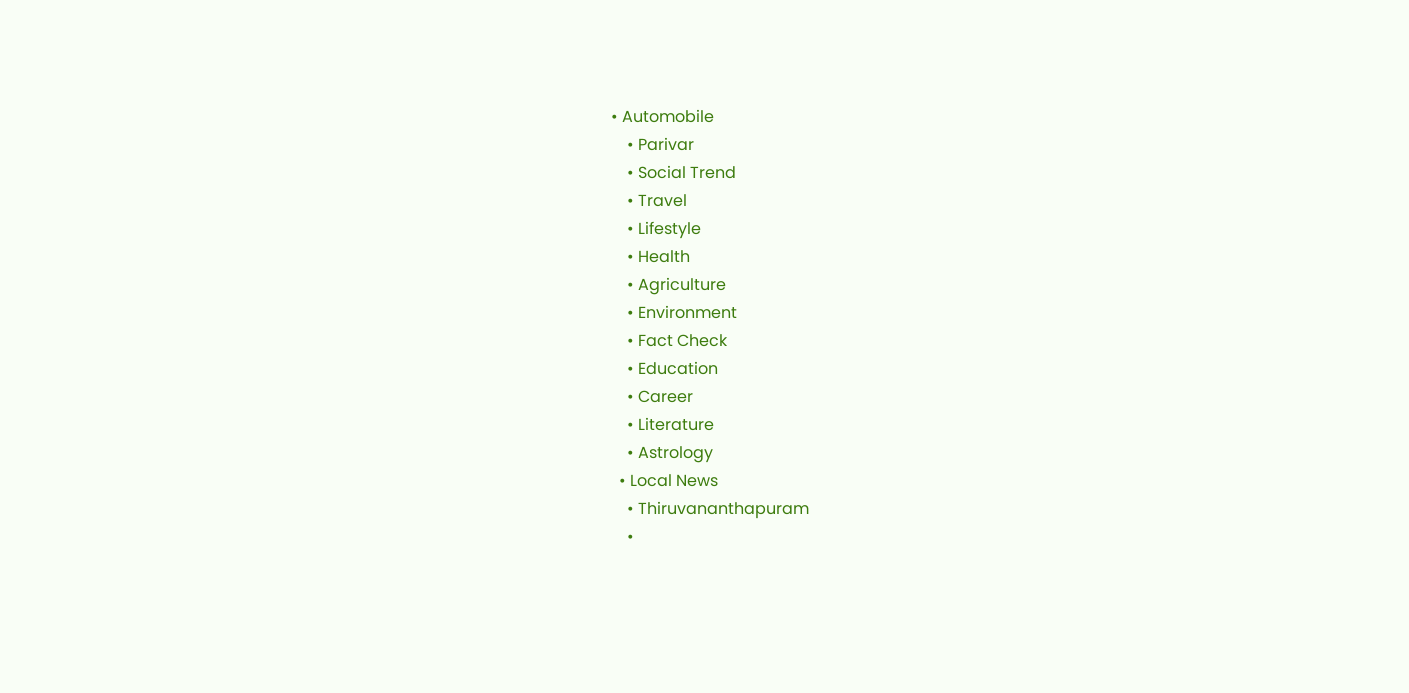• Automobile
    • Parivar
    • Social Trend
    • Travel
    • Lifestyle
    • Health
    • Agriculture
    • Environment
    • Fact Check
    • Education
    • Career
    • Literature
    • Astrology
  • Local News
    • Thiruvananthapuram
    •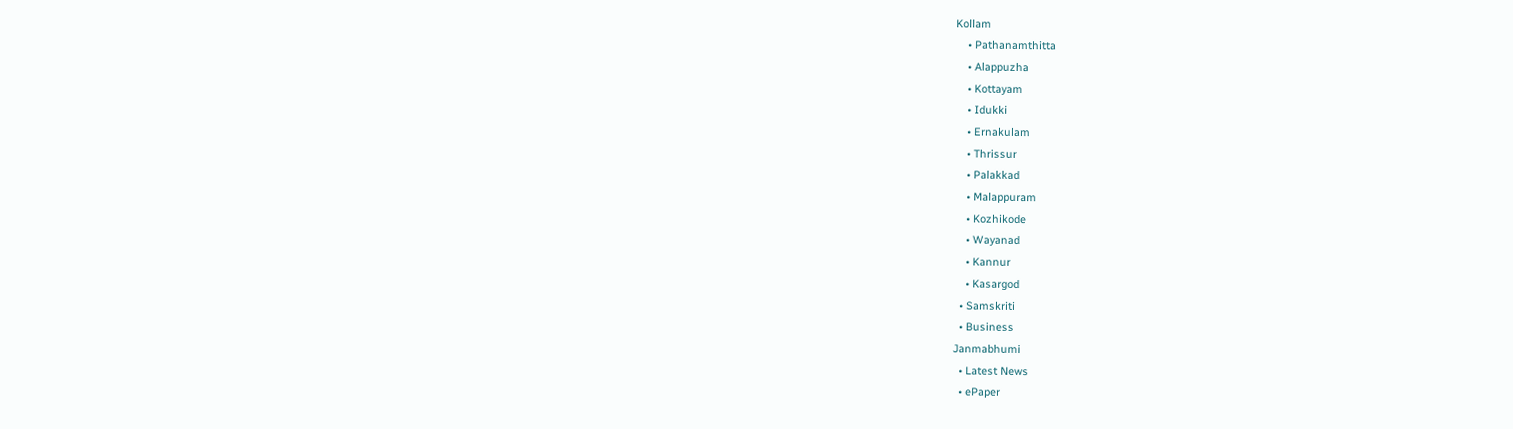Kollam
    • Pathanamthitta
    • Alappuzha
    • Kottayam
    • Idukki
    • Ernakulam
    • Thrissur
    • Palakkad
    • Malappuram
    • Kozhikode
    • Wayanad
    • Kannur
    • Kasargod
  • Samskriti
  • Business
Janmabhumi
  • Latest News
  • ePaper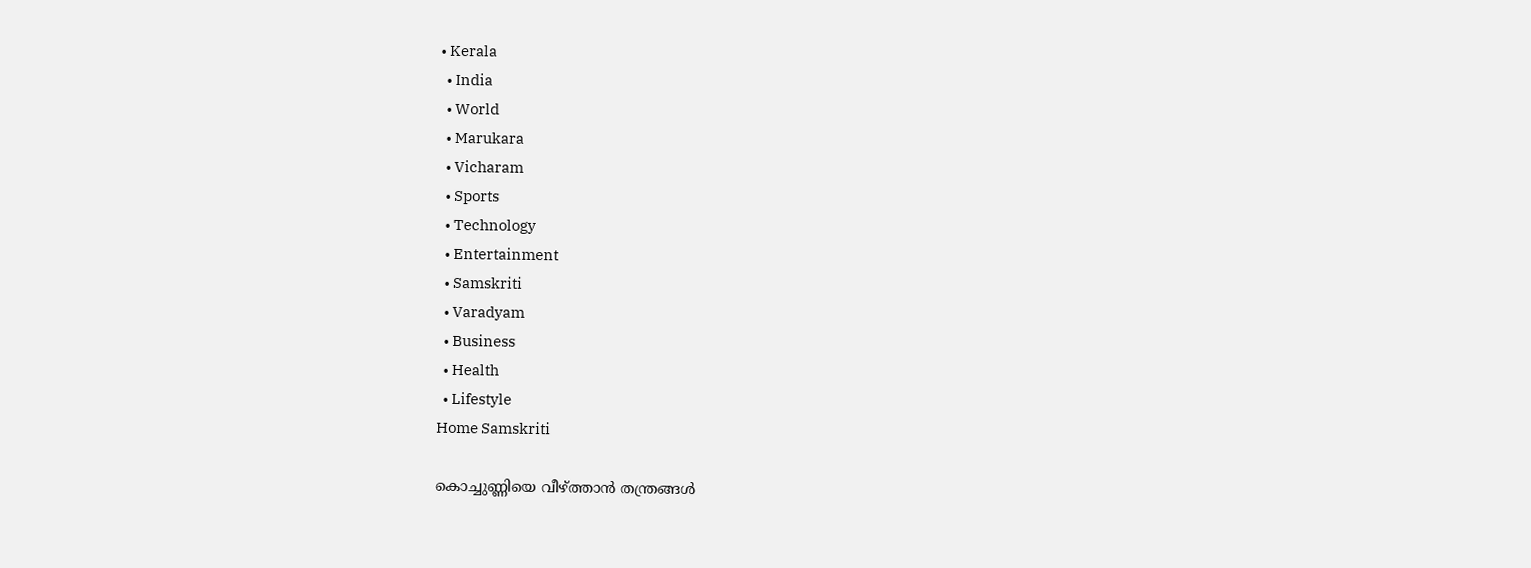• Kerala
  • India
  • World
  • Marukara
  • Vicharam
  • Sports
  • Technology
  • Entertainment
  • Samskriti
  • Varadyam
  • Business
  • Health
  • Lifestyle
Home Samskriti

കൊച്ചുണ്ണിയെ വീഴ്‌ത്താന്‍ തന്ത്രങ്ങള്‍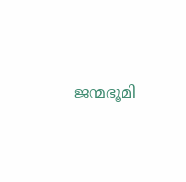ജന്മഭൂമി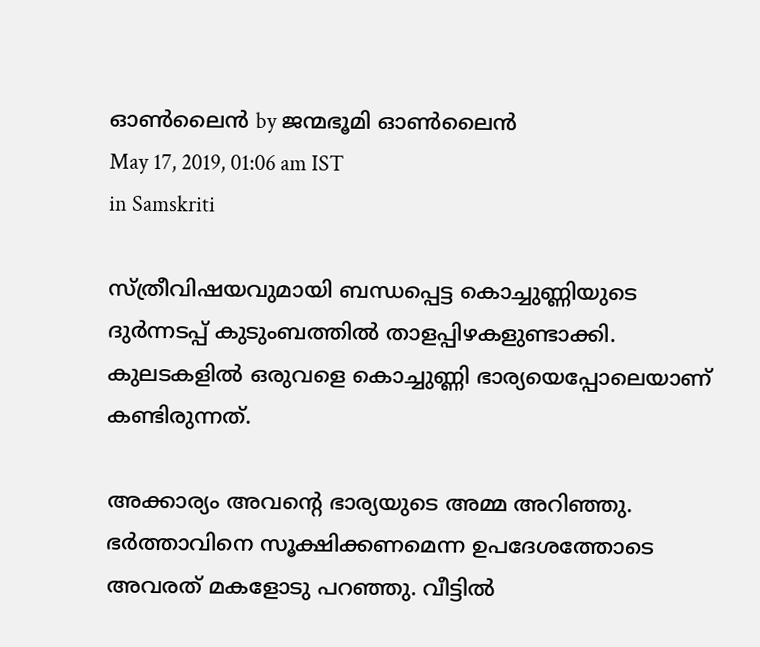ഓണ്‍ലൈന്‍ by ജന്മഭൂമി ഓണ്‍ലൈന്‍
May 17, 2019, 01:06 am IST
in Samskriti

സ്ത്രീവിഷയവുമായി ബന്ധപ്പെട്ട കൊച്ചുണ്ണിയുടെ ദുര്‍ന്നടപ്പ് കുടുംബത്തില്‍ താളപ്പിഴകളുണ്ടാക്കി. കുലടകളില്‍ ഒരുവളെ കൊച്ചുണ്ണി ഭാര്യയെപ്പോലെയാണ് കണ്ടിരുന്നത്.

അക്കാര്യം അവന്റെ ഭാര്യയുടെ അമ്മ അറിഞ്ഞു. ഭര്‍ത്താവിനെ സൂക്ഷിക്കണമെന്ന ഉപദേശത്തോടെ അവരത് മകളോടു പറഞ്ഞു. വീട്ടില്‍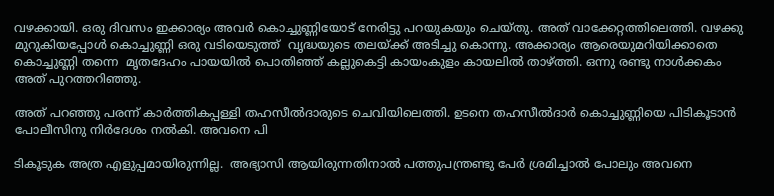വഴക്കായി. ഒരു ദിവസം ഇക്കാര്യം അവര്‍ കൊച്ചുണ്ണിയോട് നേരിട്ടു പറയുകയും ചെയ്തു. അത് വാക്കേറ്റത്തിലെത്തി. വഴക്കു മുറുകിയപ്പോള്‍ കൊച്ചുണ്ണി ഒരു വടിയെടുത്ത്  വൃദ്ധയുടെ തലയ്‌ക്ക് അടിച്ചു കൊന്നു. അക്കാര്യം ആരെയുമറിയിക്കാതെ കൊച്ചുണ്ണി തന്നെ  മൃതദേഹം പായയില്‍ പൊതിഞ്ഞ് കല്ലുകെട്ടി കായംകുളം കായലില്‍ താഴ്‌ത്തി. ഒന്നു രണ്ടു നാള്‍ക്കകം അത് പുറത്തറിഞ്ഞു.

അത് പറഞ്ഞു പരന്ന് കാര്‍ത്തികപ്പള്ളി തഹസീല്‍ദാരുടെ ചെവിയിലെത്തി. ഉടനെ തഹസീല്‍ദാര്‍ കൊച്ചുണ്ണിയെ പിടികൂടാന്‍ പോലീസിനു നിര്‍ദേശം നല്‍കി. അവനെ പി

ടികൂടുക അത്ര എളുപ്പമായിരുന്നില്ല.  അഭ്യാസി ആയിരുന്നതിനാല്‍ പത്തുപന്ത്രണ്ടു പേര്‍ ശ്രമിച്ചാല്‍ പോലും അവനെ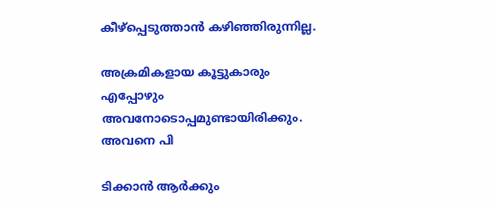കീഴ്‌പ്പെടുത്താന്‍ കഴിഞ്ഞിരുന്നില്ല.

അക്രമികളായ കൂട്ടുകാരും എപ്പോഴും അവനോടൊപ്പമുണ്ടായിരിക്കും. അവനെ പി

ടിക്കാന്‍ ആര്‍ക്കും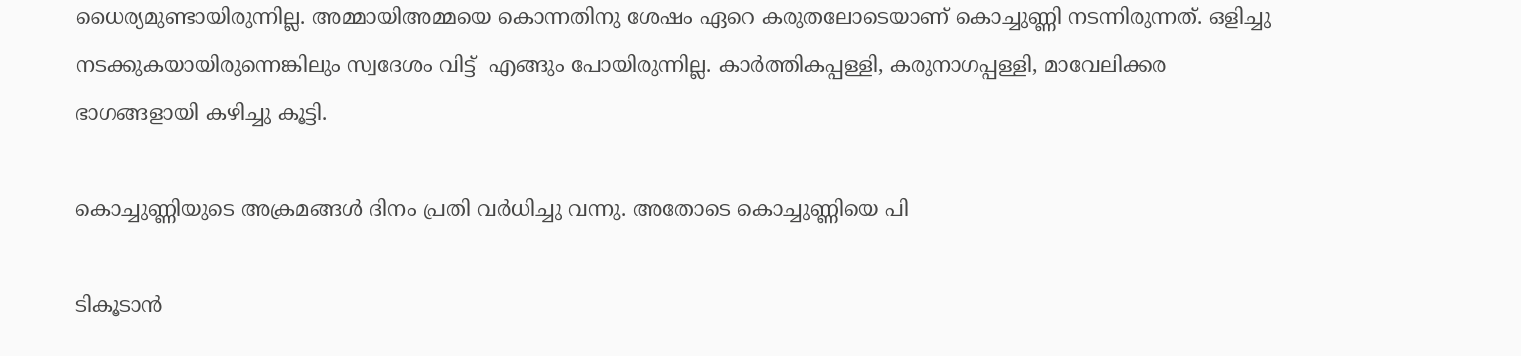ധൈര്യമുണ്ടായിരുന്നില്ല. അമ്മായിഅമ്മയെ കൊന്നതിനു ശേഷം ഏറെ കരുതലോടെയാണ് കൊച്ചുണ്ണി നടന്നിരുന്നത്. ഒളിച്ചു നടക്കുകയായിരുന്നെങ്കിലും സ്വദേശം വിട്ട്  എങ്ങും പോയിരുന്നില്ല. കാര്‍ത്തികപ്പള്ളി, കരുനാഗപ്പള്ളി, മാവേലിക്കര ഭാഗങ്ങളായി കഴിച്ചു കൂട്ടി.

കൊച്ചുണ്ണിയുടെ അക്രമങ്ങള്‍ ദിനം പ്രതി വര്‍ധിച്ചു വന്നു. അതോടെ കൊച്ചുണ്ണിയെ പി

ടികൂടാന്‍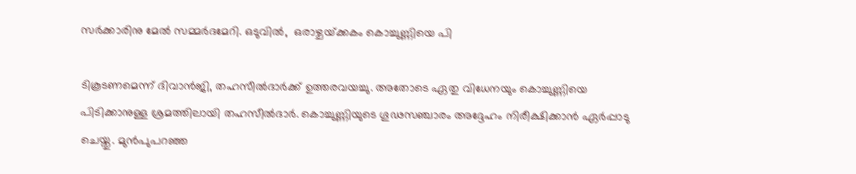സര്‍ക്കാരിനു മേല്‍ സമ്മര്‍ദമേറി. ഒടുവില്‍,  ഒരാഴ്ചയ്‌ക്കകം കൊച്ചുണ്ണിയെ പി

ടികൂടണമെന്ന് ദിവാന്‍ജി, തഹസീല്‍ദാര്‍ക്ക് ഉത്തരവയച്ചു. അതോടെ ഏതു വിധേനയും കൊച്ചുണ്ണിയെ പിടിക്കാനുള്ള ശ്രമത്തിലായി തഹസീല്‍ദാര്‍. കൊച്ചുണ്ണിയുടെ ഗൂഢസഞ്ചാരം അദ്ദേഹം നിരീക്ഷിക്കാന്‍ ഏര്‍പ്പാടു ചെയ്തു. മുന്‍പുപറഞ്ഞ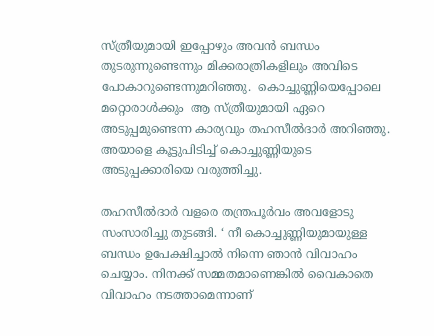സ്ത്രീയുമായി ഇപ്പോഴും അവന്‍ ബന്ധം തുടരുന്നുണ്ടെന്നും മിക്കരാത്രികളിലും അവിടെ പോകാറുണ്ടെന്നുമറിഞ്ഞു.  കൊച്ചുണ്ണിയെപ്പോലെ മറ്റൊരാള്‍ക്കും  ആ സ്ത്രീയുമായി ഏറെ അടുപ്പമുണ്ടെന്ന കാര്യവും തഹസീല്‍ദാര്‍ അറിഞ്ഞു. അയാളെ കൂട്ടുപിടിച്ച് കൊച്ചുണ്ണിയുടെ അടുപ്പക്കാരിയെ വരുത്തിച്ചു.

തഹസീല്‍ദാര്‍ വളരെ തന്ത്രപൂര്‍വം അവളോടു സംസാരിച്ചു തുടങ്ങി. ‘ നീ കൊച്ചുണ്ണിയുമായുള്ള ബന്ധം ഉപേക്ഷിച്ചാല്‍ നിന്നെ ഞാന്‍ വിവാഹം ചെയ്യാം. നിനക്ക് സമ്മതമാണെങ്കില്‍ വൈകാതെ വിവാഹം നടത്താമെന്നാണ്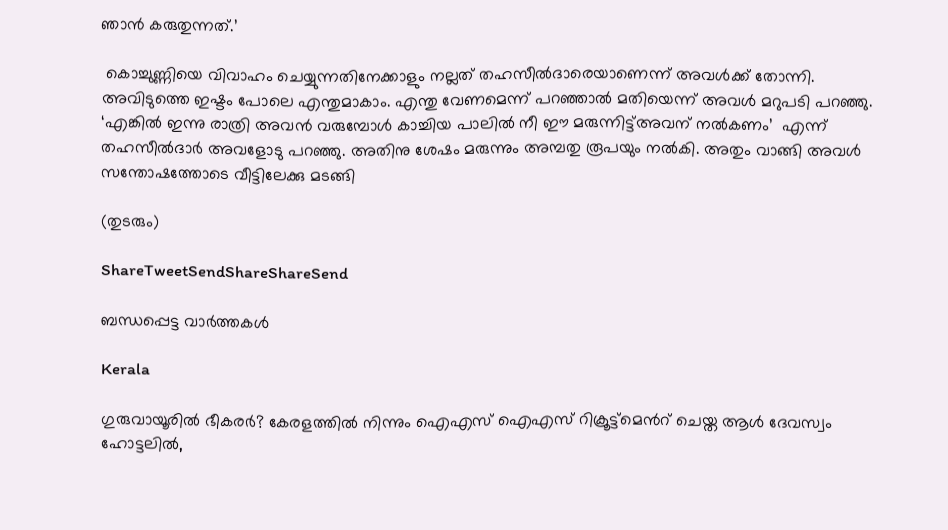ഞാന്‍ കരുതുന്നത്.’

 കൊച്ചുണ്ണിയെ വിവാഹം ചെയ്യുന്നതിനേക്കാളും നല്ലത് തഹസീല്‍ദാരെയാണെന്ന് അവള്‍ക്ക് തോന്നി. അവിടുത്തെ ഇഷ്ടം പോലെ എന്തുമാകാം. എന്തു വേണമെന്ന് പറഞ്ഞാല്‍ മതിയെന്ന് അവള്‍ മറുപടി പറഞ്ഞു. ‘എങ്കില്‍ ഇന്നു രാത്രി അവന്‍ വരുമ്പോള്‍ കാച്ചിയ പാലില്‍ നീ ഈ മരുന്നിട്ട്അവന് നല്‍കണം’  എന്ന് തഹസീല്‍ദാര്‍ അവളോടു പറഞ്ഞു. അതിനു ശേഷം മരുന്നും അമ്പതു രൂപയും നല്‍കി. അതും വാങ്ങി അവള്‍ സന്തോഷത്തോടെ വീട്ടിലേക്കു മടങ്ങി

(തുടരും)

ShareTweetSendShareShareSend

ബന്ധപ്പെട്ട വാര്‍ത്തകള്‍

Kerala

ഗുരുവായൂരില്‍ ഭീകരര്‍? കേരളത്തില്‍ നിന്നും ഐഎസ് ഐഎസ് റിക്രൂട്ട്മെന്‍റ് ചെയ്ത ആള്‍ ദേവസ്വം ഹോട്ടലില്‍,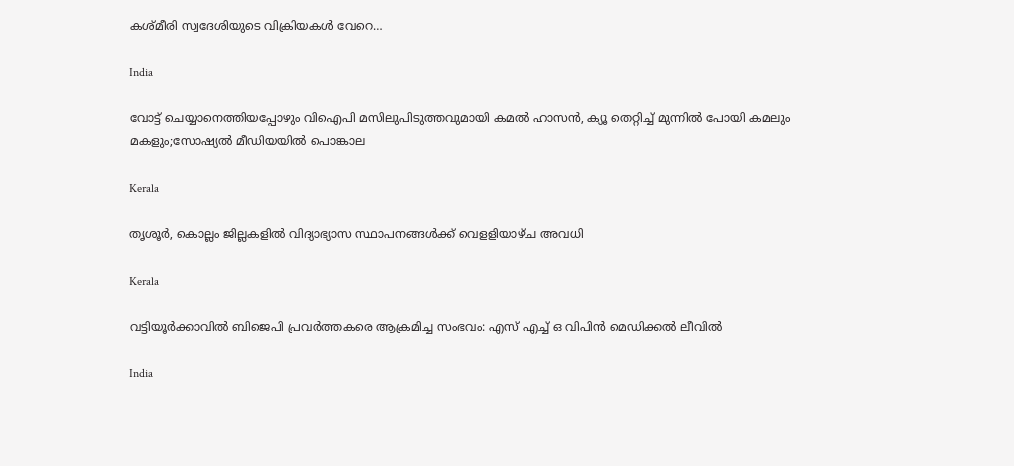കശ്മീരി സ്വദേശിയുടെ വിക്രിയകള്‍ വേറെ…

India

വോട്ട് ചെയ്യാനെത്തിയപ്പോഴും വിഐപി മസിലുപിടുത്തവുമായി കമല്‍ ഹാസന്‍, ക്യൂ തെറ്റിച്ച് മുന്നില്‍ പോയി കമലും മകളും;സോഷ്യല്‍ മീഡിയയില്‍ പൊങ്കാല

Kerala

തൃശൂര്‍, കൊല്ലം ജില്ലകളില്‍ വിദ്യാഭ്യാസ സ്ഥാപനങ്ങള്‍ക്ക് വെളളിയാഴ്ച അവധി

Kerala

വട്ടിയൂര്‍ക്കാവില്‍ ബിജെപി പ്രവര്‍ത്തകരെ ആക്രമിച്ച സംഭവം: എസ് എച്ച് ഒ വിപിന്‍ മെഡിക്കല്‍ ലീവില്‍

India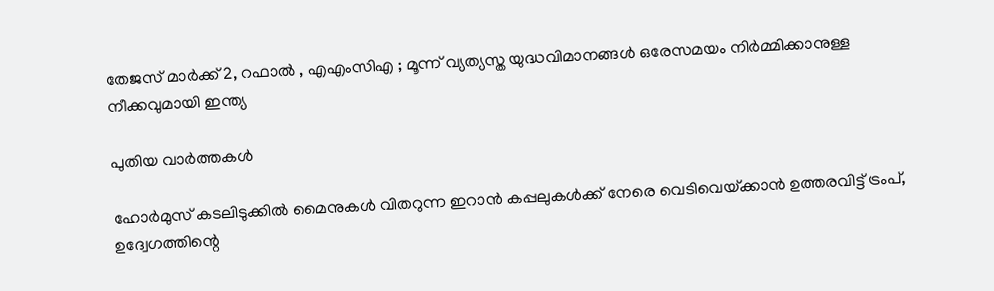തേജസ് മാർക്ക് 2, റഫാൽ , എഎംസിഎ ; മൂന്ന് വ്യത്യസ്ത യുദ്ധവിമാനങ്ങൾ ഒരേസമയം നിർമ്മിക്കാനുള്ള നീക്കവുമായി ഇന്ത്യ

പുതിയ വാര്‍ത്തകള്‍

ഹോര്‍മുസ് കടലിടുക്കില്‍ മൈനുകള്‍ വിതറുന്ന ഇറാന്‍ കപ്പലുകള്‍ക്ക് നേരെ വെടിവെയ്‌ക്കാന്‍ ഉത്തരവിട്ട് ട്രംപ്, ഉദ്വേഗത്തിന്റെ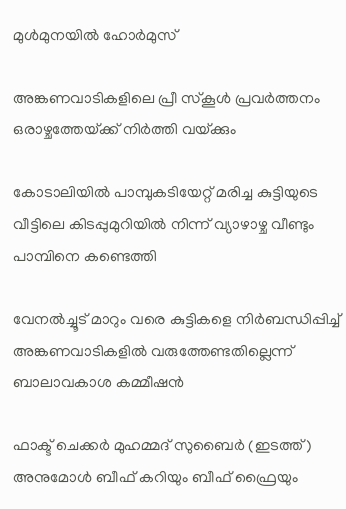മുള്‍മുനയില്‍ ഹോര്‍മുസ്

അങ്കണവാടികളിലെ പ്രീ സ്‌കൂള്‍ പ്രവര്‍ത്തനം ഒരാഴ്ചത്തേയ്‌ക്ക് നിര്‍ത്തി വയ്‌ക്കും

കോടാലിയില്‍ പാമ്പുകടിയേറ്റ് മരിച്ച കുട്ടിയുടെ വീട്ടിലെ കിടപ്പുമുറിയില്‍ നിന്ന് വ്യാഴാഴ്ച വീണ്ടും പാമ്പിനെ കണ്ടെത്തി

വേനല്‍ച്ചൂട് മാറും വരെ കുട്ടികളെ നിര്‍ബന്ധിപ്പിച്ച് അങ്കണവാടികളില്‍ വരുത്തേണ്ടതില്ലെന്ന് ബാലാവകാശ കമ്മീഷന്‍

ഫാക്ട് ചെക്കര്‍ മുഹമ്മദ് സുബൈര്‍ (ഇടത്ത്) അനുമോള്‍ ബീഫ് കറിയും ബീഫ് ഫ്രൈയും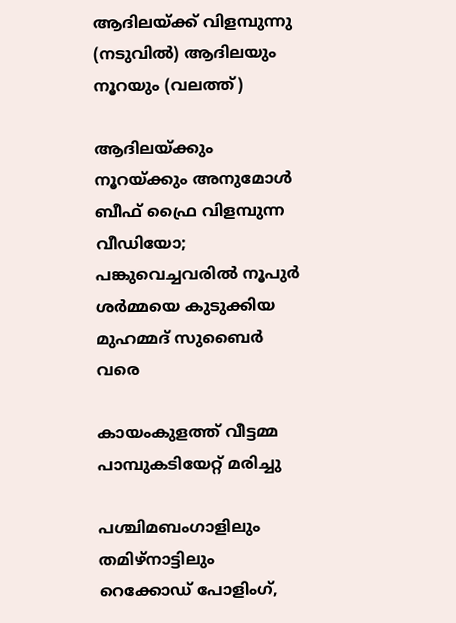ആദിലയ്ക്ക് വിളമ്പുന്നു (നടുവില്‍) ആദിലയും നൂറയും (വലത്ത്)

ആദിലയ്‌ക്കും നൂറയ്‌ക്കും അനുമോള്‍ ബീഫ് ഫ്രൈ വിളമ്പുന്ന വീഡിയോ; പങ്കുവെച്ചവരില്‍ നൂപുര്‍ ശര്‍മ്മയെ കുടുക്കിയ മുഹമ്മദ് സുബൈര്‍ വരെ

കായംകുളത്ത് വീട്ടമ്മ പാമ്പുകടിയേറ്റ് മരിച്ചു

പശ്ചിമബംഗാളിലും തമിഴ്‌നാട്ടിലും റെക്കോഡ് പോളിംഗ്,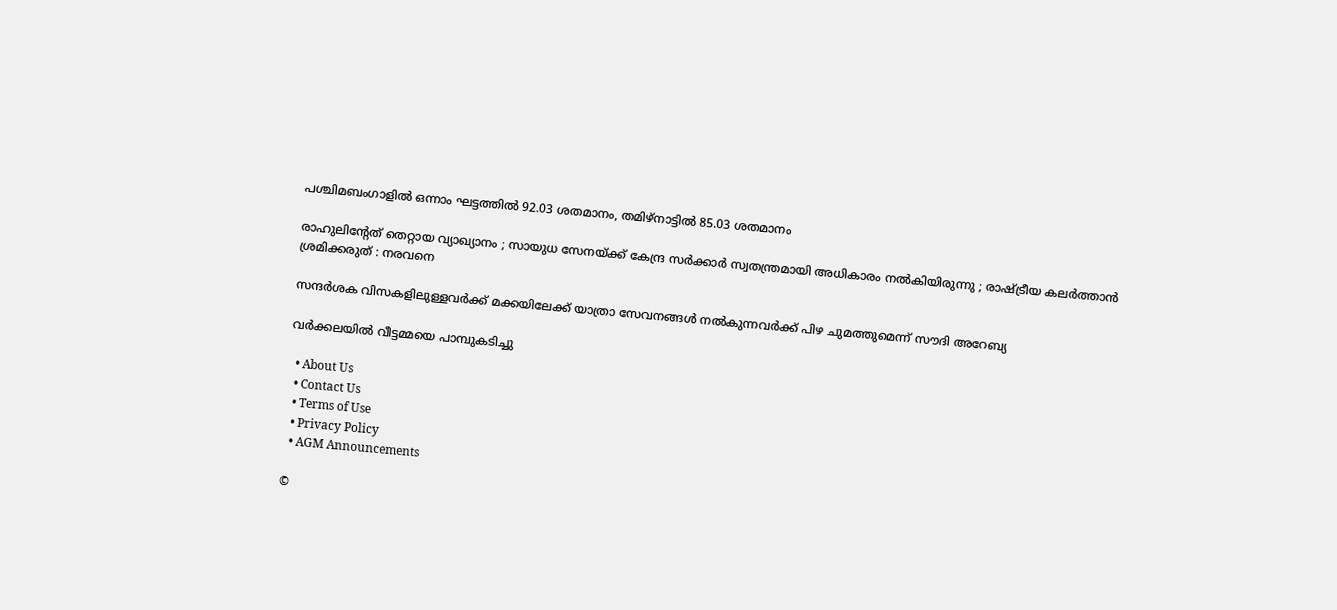പശ്ചിമബംഗാളില്‍ ഒന്നാം ഘട്ടത്തില്‍ 92.03 ശതമാനം, തമിഴ്‌നാട്ടില്‍ 85.03 ശതമാനം

രാഹുലിന്റേത് തെറ്റായ വ്യാഖ്യാനം ; സായുധ സേനയ്‌ക്ക് കേന്ദ്ര സർക്കാർ സ്വതന്ത്രമായി അധികാരം നൽകിയിരുന്നു ; രാഷ്‌ട്രീയ കലർത്താൻ ശ്രമിക്കരുത് : നരവനെ

സന്ദർശക വിസകളിലുള്ളവർക്ക് മക്കയിലേക്ക് യാത്രാ സേവനങ്ങൾ നൽകുന്നവർക്ക് പിഴ ചുമത്തുമെന്ന് സൗദി അറേബ്യ

വര്‍ക്കലയില്‍ വീട്ടമ്മയെ പാമ്പുകടിച്ചു

  • About Us
  • Contact Us
  • Terms of Use
  • Privacy Policy
  • AGM Announcements

©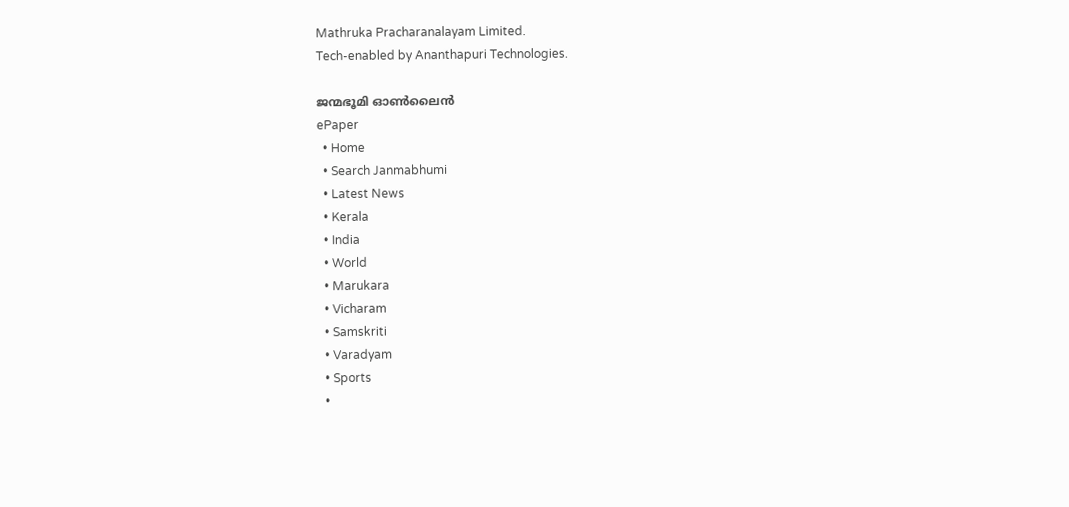Mathruka Pracharanalayam Limited.
Tech-enabled by Ananthapuri Technologies.

ജന്മഭൂമി ഓണ്‍ലൈന്‍
ePaper
  • Home
  • Search Janmabhumi
  • Latest News
  • Kerala
  • India
  • World
  • Marukara
  • Vicharam
  • Samskriti
  • Varadyam
  • Sports
  •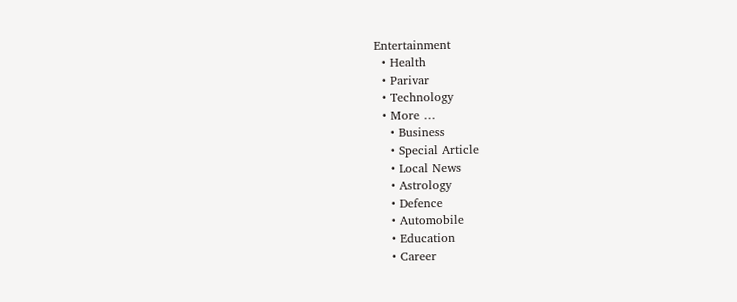Entertainment
  • Health
  • Parivar
  • Technology
  • More …
    • Business
    • Special Article
    • Local News
    • Astrology
    • Defence
    • Automobile
    • Education
    • Career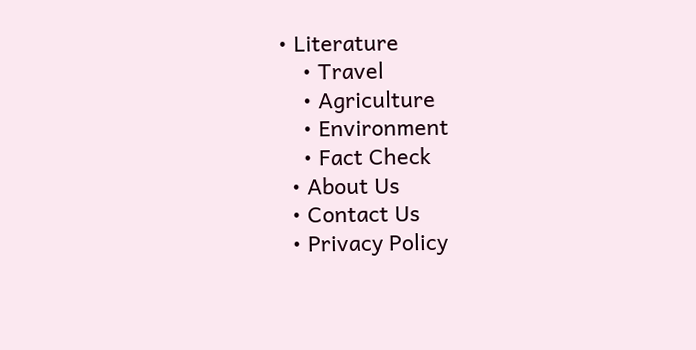• Literature
    • Travel
    • Agriculture
    • Environment
    • Fact Check
  • About Us
  • Contact Us
  • Privacy Policy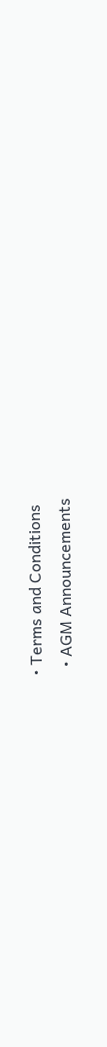• Terms and Conditions
  • AGM Announcements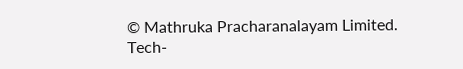© Mathruka Pracharanalayam Limited.
Tech-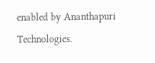enabled by Ananthapuri Technologies.